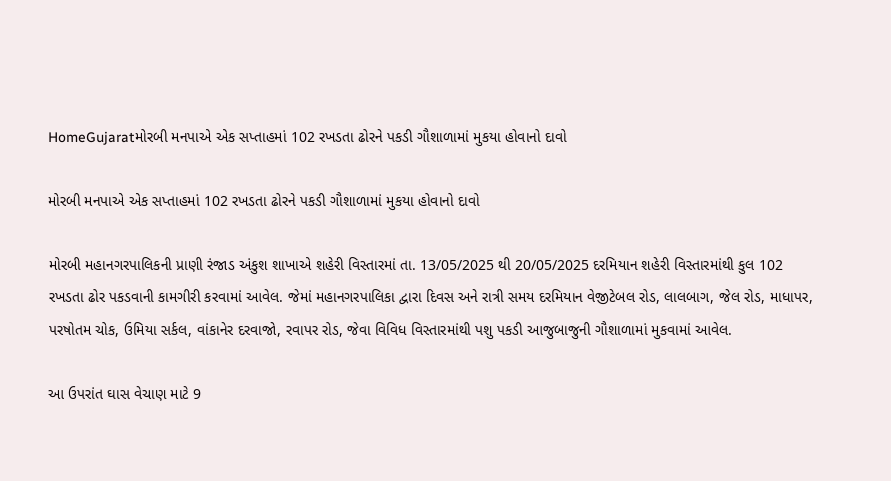HomeGujaratમોરબી મનપાએ એક સપ્તાહમાં 102 રખડતા ઢોરને પકડી ગૌશાળામાં મુકયા હોવાનો દાવો

મોરબી મનપાએ એક સપ્તાહમાં 102 રખડતા ઢોરને પકડી ગૌશાળામાં મુકયા હોવાનો દાવો

મોરબી મહાનગરપાલિકની પ્રાણી રંજાડ અંકુશ શાખાએ શહેરી વિસ્તારમાં તા. 13/05/2025 થી 20/05/2025 દરમિયાન શહેરી વિસ્તારમાંથી કુલ 102 રખડતા ઢોર પકડવાની કામગીરી કરવામાં આવેલ. જેમાં મહાનગરપાલિકા દ્વારા દિવસ અને રાત્રી સમય દરમિયાન વેજીટેબલ રોડ, લાલબાગ, જેલ રોડ, માધાપર, પરષોતમ ચોક, ઉમિયા સર્કલ, વાંકાનેર દરવાજો, રવાપર રોડ, જેવા વિવિધ વિસ્તારમાંથી પશુ પકડી આજુબાજુની ગૌશાળામાં મુકવામાં આવેલ.

આ ઉપરાંત ઘાસ વેચાણ માટે 9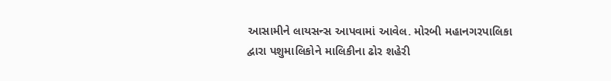આસામીને લાયસન્સ આપવામાં આવેલ. મોરબી મહાનગરપાલિકા દ્વારા પશુમાલિકોને માલિકીના ઢોર શહેરી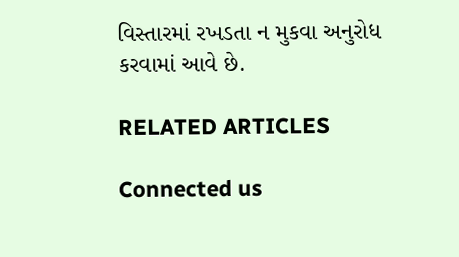વિસ્તારમાં રખડતા ન મુકવા અનુરોધ કરવામાં આવે છે.

RELATED ARTICLES

Connected us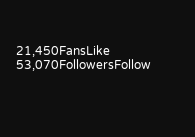21,450FansLike
53,070FollowersFollow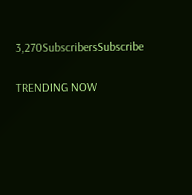3,270SubscribersSubscribe

TRENDING NOW